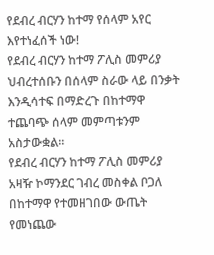የደብረ ብርሃን ከተማ የሰላም አየር እየተነፈሰች ነው!
የደብረ ብርሃን ከተማ ፖሊስ መምሪያ ህብረተሰቡን በሰላም ስራው ላይ በንቃት እንዲሳተፍ በማድረጉ በከተማዋ ተጨባጭ ሰላም መምጣቱንም አስታውቋል።
የደብረ ብርሃን ከተማ ፖሊስ መምሪያ አዛዥ ኮማንደር ገብረ መስቀል ቦጋለ በከተማዋ የተመዘገበው ውጤት የመነጨው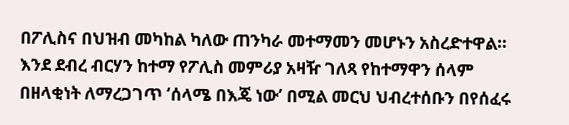በፖሊስና በህዝብ መካከል ካለው ጠንካራ መተማመን መሆኑን አስረድተዋል።
እንደ ደብረ ብርሃን ከተማ የፖሊስ መምሪያ አዛዥ ገለጻ የከተማዋን ሰላም በዘላቂነት ለማረጋገጥ ‘ሰላሜ በእጄ ነው’ በሚል መርህ ህብረተሰቡን በየሰፈሩ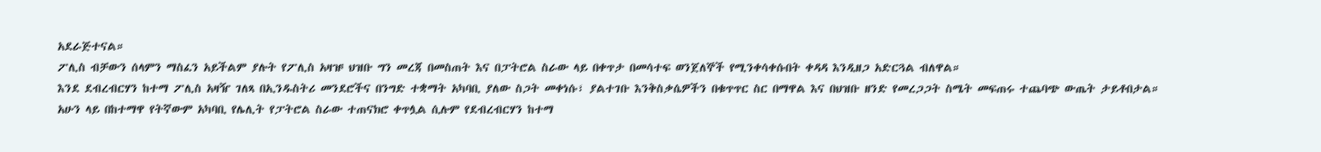አደራጅተናል።
ፖሊስ ብቻውን ሰላምን ማስፈን አይችልም ያሉት የፖሊስ አዛዡ ህዝቡ ግን መረጃ በመስጠት እና በፓትሮል ስራው ላይ በቀጥታ በመሳተፍ ወንጀለኞች የሚንቀሳቀሱበት ቀዳዳ እንዲዘጋ አድርጓል ብለዋል።
እንደ ደብረብርሃን ከተማ ፖሊስ አዛዥ ገለጻ በኢንዱስትሪ መንደሮችና በንግድ ተቋማት አካባቢ ያለው ስጋት መቀነሱ፣ ያልተገቡ እንቅስቃሴዎችን በቁጥጥር ስር በማዋል እና በህዝቡ ዘንድ የመረጋጋት ስሜት መፍጠሩ ተጨባጭ ውጤት ታይቶበታል።
አሁን ላይ በከተማዋ የትኛውም አካባቢ የሌሊት የፓትሮል ስራው ተጠናክሮ ቀጥሏል ሲሉም የደብረብርሃን ከተማ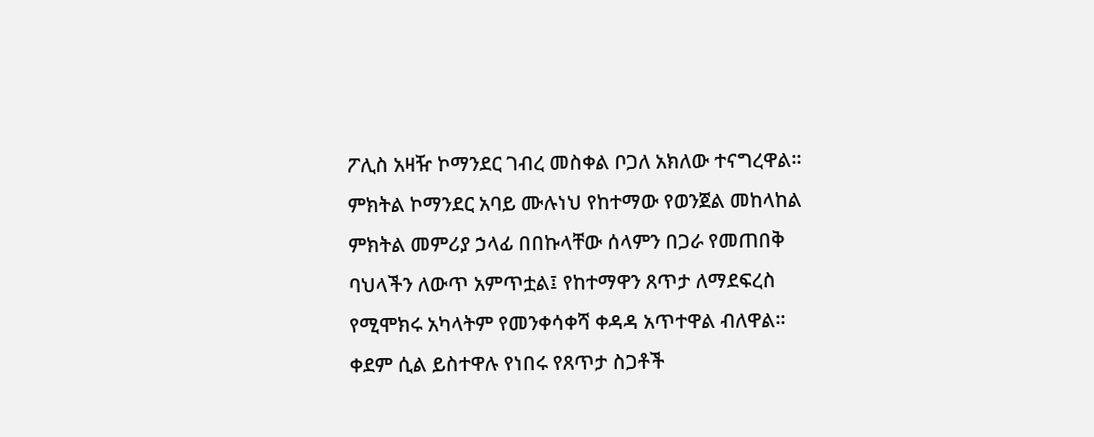ፖሊስ አዛዥ ኮማንደር ገብረ መስቀል ቦጋለ አክለው ተናግረዋል።
ምክትል ኮማንደር አባይ ሙሉነህ የከተማው የወንጀል መከላከል ምክትል መምሪያ ኃላፊ በበኩላቸው ሰላምን በጋራ የመጠበቅ ባህላችን ለውጥ አምጥቷል፤ የከተማዋን ጸጥታ ለማደፍረስ የሚሞክሩ አካላትም የመንቀሳቀሻ ቀዳዳ አጥተዋል ብለዋል።
ቀደም ሲል ይስተዋሉ የነበሩ የጸጥታ ስጋቶች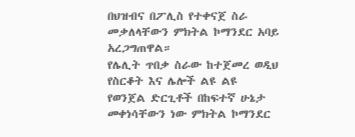በህዝብና በፖሊስ የተቀናጀ ስራ መቃለላቸውን ምክትል ኮማንደር አባይ አረጋግጠዋል።
የሌሊት ጥበቃ ስራው ከተጀመረ ወዲህ የስርቆት እና ሌሎች ልዩ ልዩ የወንጀል ድርጊቶች በከፍተኛ ሁኔታ መቀነሳቸውን ነው ምክትል ኮማንደር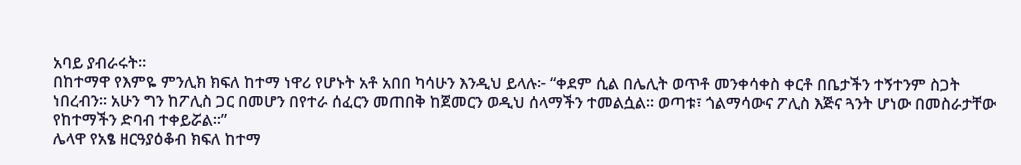አባይ ያብራሩት።
በከተማዋ የእምዬ ምንሊክ ክፍለ ከተማ ነዋሪ የሆኑት አቶ አበበ ካሳሁን እንዲህ ይላሉ፦ “ቀደም ሲል በሌሊት ወጥቶ መንቀሳቀስ ቀርቶ በቤታችን ተኝተንም ስጋት ነበረብን። አሁን ግን ከፖሊስ ጋር በመሆን በየተራ ሰፈርን መጠበቅ ከጀመርን ወዲህ ሰላማችን ተመልሷል። ወጣቱ፣ ጎልማሳውና ፖሊስ እጅና ጓንት ሆነው በመስራታቸው የከተማችን ድባብ ተቀይሯል።”
ሌላዋ የአፄ ዘርዓያዕቆብ ክፍለ ከተማ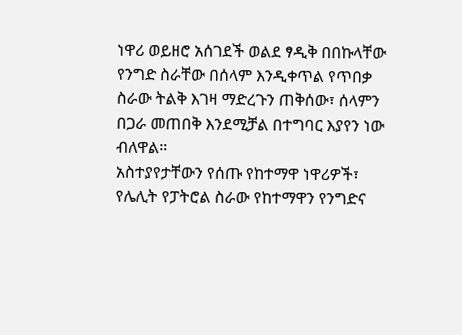ነዋሪ ወይዘሮ አሰገደች ወልደ ፃዲቅ በበኩላቸው የንግድ ስራቸው በሰላም እንዲቀጥል የጥበቃ ስራው ትልቅ እገዛ ማድረጉን ጠቅሰው፣ ሰላምን በጋራ መጠበቅ እንደሚቻል በተግባር እያየን ነው ብለዋል።
አስተያየታቸውን የሰጡ የከተማዋ ነዋሪዎች፣ የሌሊት የፓትሮል ስራው የከተማዋን የንግድና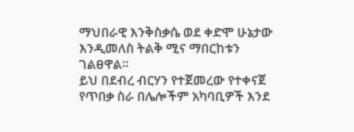ማህበራዊ እንቅስቃሴ ወደ ቀድሞ ሁኔታው እንዲመለስ ትልቅ ሚና ማበርከቱን ገልፀዋል።
ይህ በደብረ ብርሃን የተጀመረው የተቀናጀ የጥበቃ ስራ በሌሎችም አካባቢዎች እንደ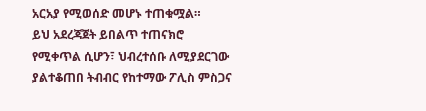አርአያ የሚወሰድ መሆኑ ተጠቁሟል።
ይህ አደረጃጀት ይበልጥ ተጠናክሮ የሚቀጥል ሲሆን፣ ህብረተሰቡ ለሚያደርገው ያልተቆጠበ ትብብር የከተማው ፖሊስ ምስጋና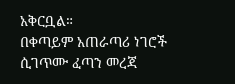አቅርቧል።
በቀጣይም አጠራጣሪ ነገሮች ሲገጥሙ ፈጣን መረጃ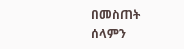በመስጠት ሰላምን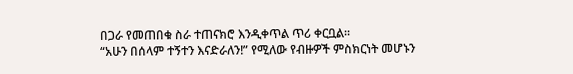በጋራ የመጠበቁ ስራ ተጠናክሮ እንዲቀጥል ጥሪ ቀርቧል።
“አሁን በሰላም ተኝተን እናድራለን!” የሚለው የብዙዎች ምስክርነት መሆኑን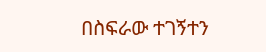በስፍራው ተገኝተን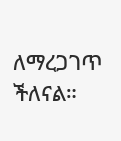ለማረጋገጥ ችለናል።